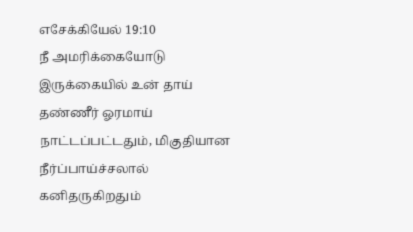எசேக்கியேல் 19:10
நீ அமரிக்கையோடு இருக்கையில் உன் தாய் தண்ணீர் ஓரமாய் நாட்டப்பட்டதும், மிகுதியான நீர்ப்பாய்ச்சலால் கனிதருகிறதும்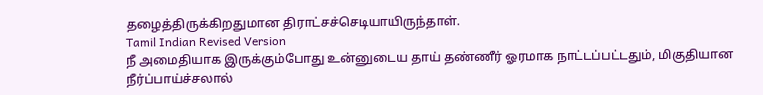தழைத்திருக்கிறதுமான திராட்சச்செடியாயிருந்தாள்.
Tamil Indian Revised Version
நீ அமைதியாக இருக்கும்போது உன்னுடைய தாய் தண்ணீர் ஓரமாக நாட்டப்பட்டதும், மிகுதியான நீர்ப்பாய்ச்சலால்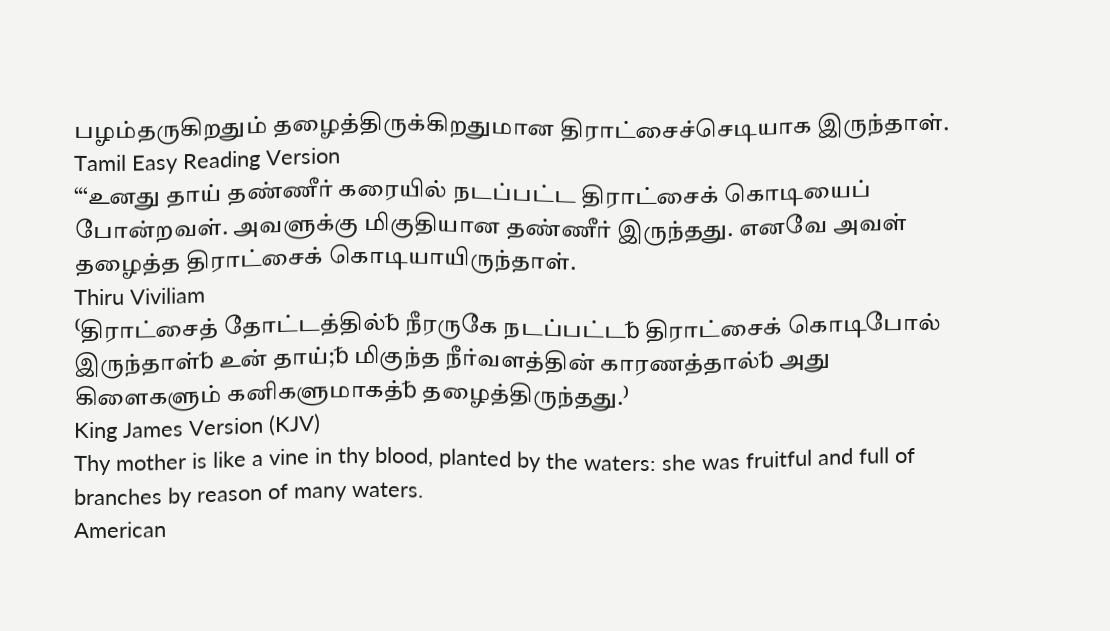பழம்தருகிறதும் தழைத்திருக்கிறதுமான திராட்சைச்செடியாக இருந்தாள்.
Tamil Easy Reading Version
“‘உனது தாய் தண்ணீர் கரையில் நடப்பட்ட திராட்சைக் கொடியைப் போன்றவள். அவளுக்கு மிகுதியான தண்ணீர் இருந்தது. எனவே அவள் தழைத்த திராட்சைக் கொடியாயிருந்தாள்.
Thiru Viviliam
⁽திராட்சைத் தோட்டத்தில்␢ நீரருகே நடப்பட்ட␢ திராட்சைக் கொடிபோல் இருந்தாள்␢ உன் தாய்;␢ மிகுந்த நீர்வளத்தின் காரணத்தால்␢ அது கிளைகளும் கனிகளுமாகத்␢ தழைத்திருந்தது.⁾
King James Version (KJV)
Thy mother is like a vine in thy blood, planted by the waters: she was fruitful and full of branches by reason of many waters.
American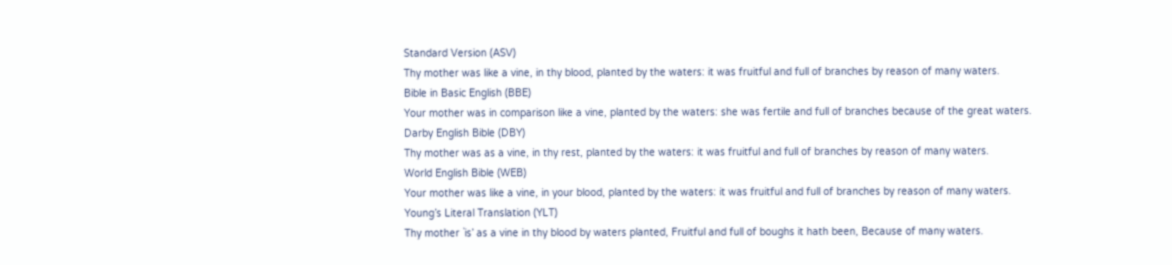Standard Version (ASV)
Thy mother was like a vine, in thy blood, planted by the waters: it was fruitful and full of branches by reason of many waters.
Bible in Basic English (BBE)
Your mother was in comparison like a vine, planted by the waters: she was fertile and full of branches because of the great waters.
Darby English Bible (DBY)
Thy mother was as a vine, in thy rest, planted by the waters: it was fruitful and full of branches by reason of many waters.
World English Bible (WEB)
Your mother was like a vine, in your blood, planted by the waters: it was fruitful and full of branches by reason of many waters.
Young’s Literal Translation (YLT)
Thy mother `is’ as a vine in thy blood by waters planted, Fruitful and full of boughs it hath been, Because of many waters.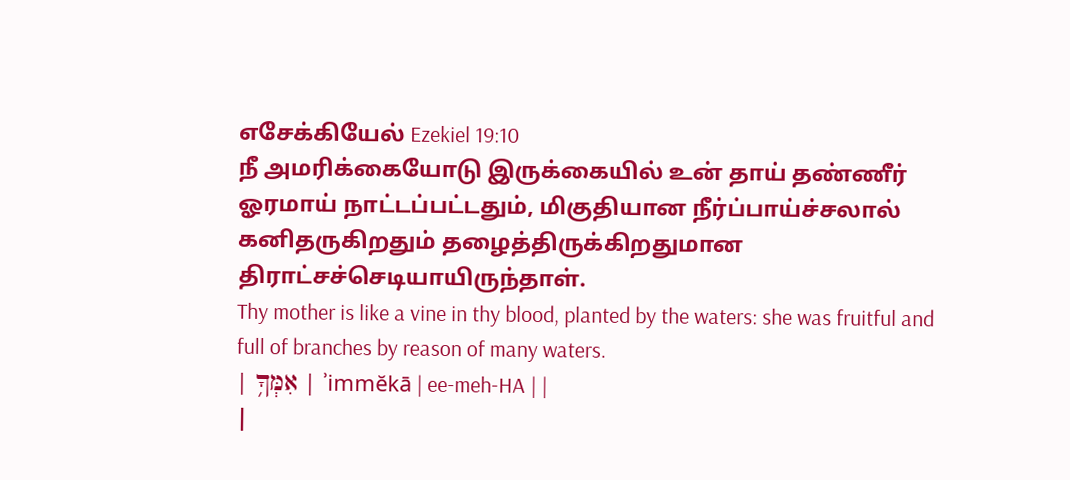எசேக்கியேல் Ezekiel 19:10
நீ அமரிக்கையோடு இருக்கையில் உன் தாய் தண்ணீர் ஓரமாய் நாட்டப்பட்டதும், மிகுதியான நீர்ப்பாய்ச்சலால் கனிதருகிறதும் தழைத்திருக்கிறதுமான திராட்சச்செடியாயிருந்தாள்.
Thy mother is like a vine in thy blood, planted by the waters: she was fruitful and full of branches by reason of many waters.
| אִמְּךָ֥ | ʾimmĕkā | ee-meh-HA | |
|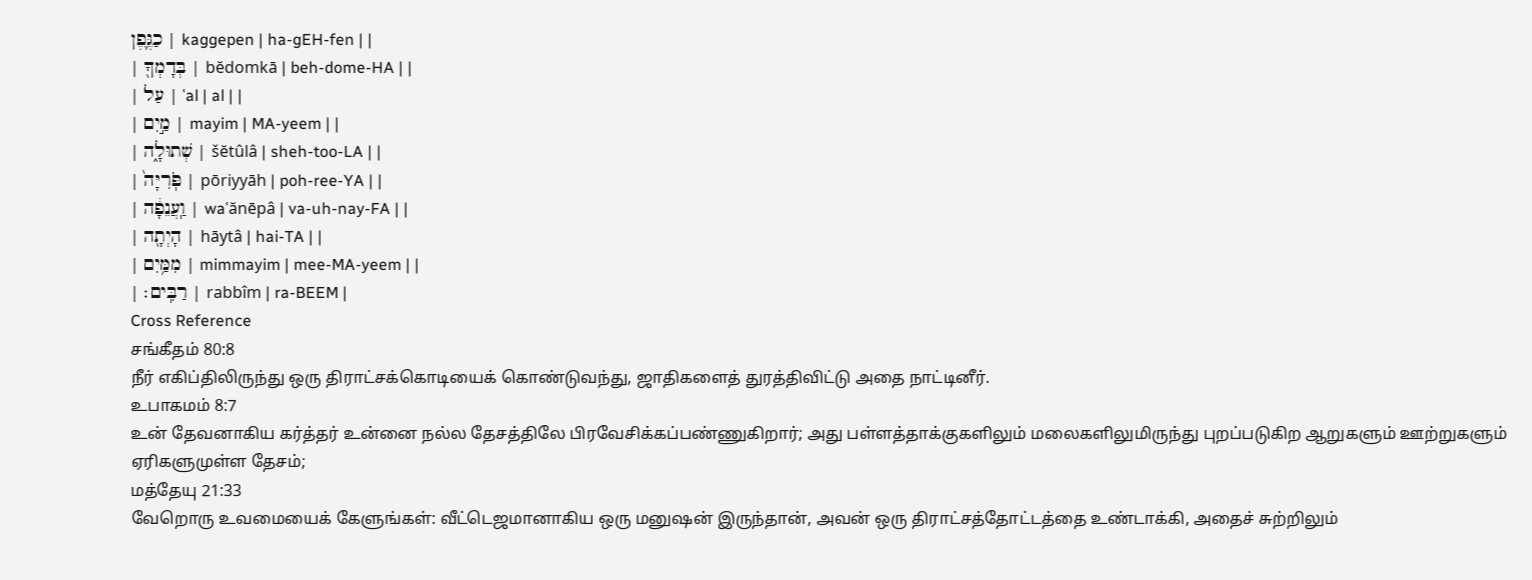כַגֶּ֛פֶן | kaggepen | ha-ɡEH-fen | |
| בְּדָמְךָ֖ | bĕdomkā | beh-dome-HA | |
| עַל | ʿal | al | |
| מַ֣יִם | mayim | MA-yeem | |
| שְׁתוּלָ֑ה | šĕtûlâ | sheh-too-LA | |
| פֹּֽרִיָּה֙ | pōriyyāh | poh-ree-YA | |
| וַֽעֲנֵפָ֔ה | waʿănēpâ | va-uh-nay-FA | |
| הָיְתָ֖ה | hāytâ | hai-TA | |
| מִמַּ֥יִם | mimmayim | mee-MA-yeem | |
| רַבִּֽים׃ | rabbîm | ra-BEEM |
Cross Reference
சங்கீதம் 80:8
நீர் எகிப்திலிருந்து ஒரு திராட்சக்கொடியைக் கொண்டுவந்து, ஜாதிகளைத் துரத்திவிட்டு அதை நாட்டினீர்.
உபாகமம் 8:7
உன் தேவனாகிய கர்த்தர் உன்னை நல்ல தேசத்திலே பிரவேசிக்கப்பண்ணுகிறார்; அது பள்ளத்தாக்குகளிலும் மலைகளிலுமிருந்து புறப்படுகிற ஆறுகளும் ஊற்றுகளும் ஏரிகளுமுள்ள தேசம்;
மத்தேயு 21:33
வேறொரு உவமையைக் கேளுங்கள்: வீட்டெஜமானாகிய ஒரு மனுஷன் இருந்தான், அவன் ஒரு திராட்சத்தோட்டத்தை உண்டாக்கி, அதைச் சுற்றிலும்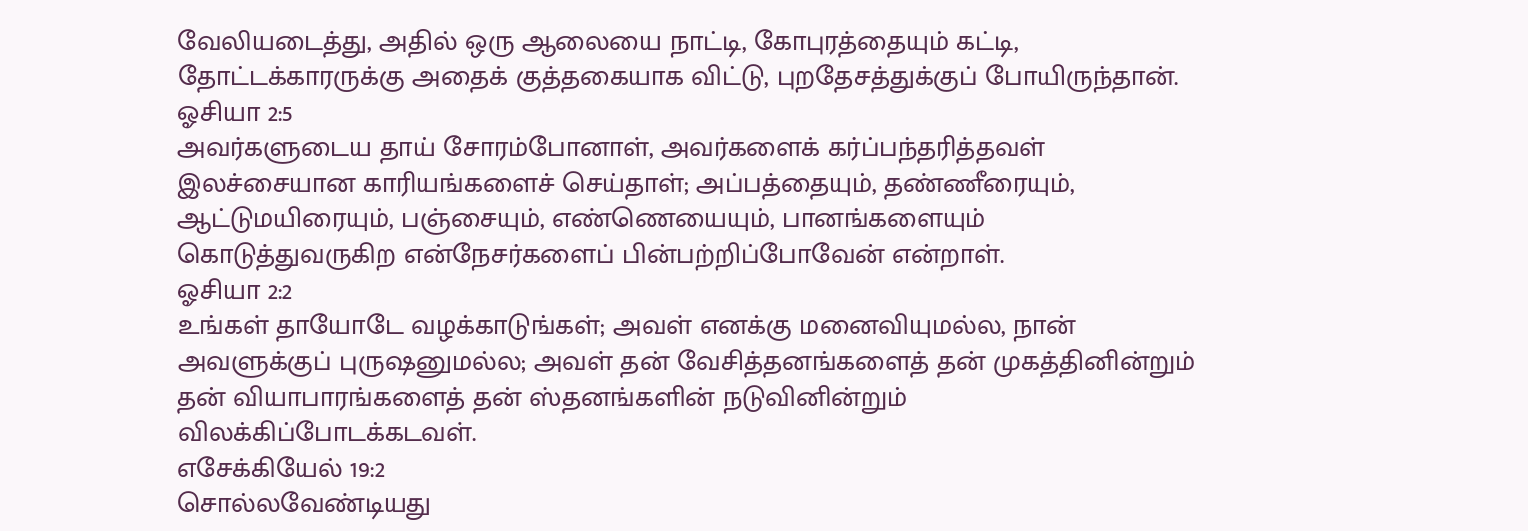வேலியடைத்து, அதில் ஒரு ஆலையை நாட்டி, கோபுரத்தையும் கட்டி, தோட்டக்காரருக்கு அதைக் குத்தகையாக விட்டு, புறதேசத்துக்குப் போயிருந்தான்.
ஓசியா 2:5
அவர்களுடைய தாய் சோரம்போனாள், அவர்களைக் கர்ப்பந்தரித்தவள் இலச்சையான காரியங்களைச் செய்தாள்; அப்பத்தையும், தண்ணீரையும், ஆட்டுமயிரையும், பஞ்சையும், எண்ணெயையும், பானங்களையும் கொடுத்துவருகிற என்நேசர்களைப் பின்பற்றிப்போவேன் என்றாள்.
ஓசியா 2:2
உங்கள் தாயோடே வழக்காடுங்கள்; அவள் எனக்கு மனைவியுமல்ல, நான் அவளுக்குப் புருஷனுமல்ல; அவள் தன் வேசித்தனங்களைத் தன் முகத்தினின்றும் தன் வியாபாரங்களைத் தன் ஸ்தனங்களின் நடுவினின்றும் விலக்கிப்போடக்கடவள்.
எசேக்கியேல் 19:2
சொல்லவேண்டியது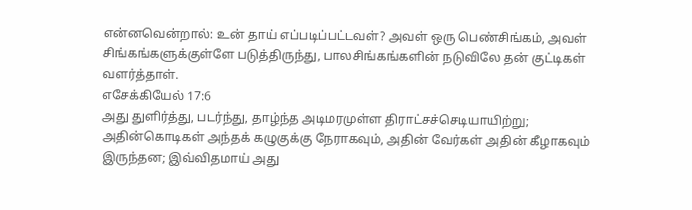என்னவென்றால்: உன் தாய் எப்படிப்பட்டவள்? அவள் ஒரு பெண்சிங்கம், அவள் சிங்கங்களுக்குள்ளே படுத்திருந்து, பாலசிங்கங்களின் நடுவிலே தன் குட்டிகள் வளர்த்தாள்.
எசேக்கியேல் 17:6
அது துளிர்த்து, படர்ந்து, தாழ்ந்த அடிமரமுள்ள திராட்சச்செடியாயிற்று; அதின்கொடிகள் அந்தக் கழுகுக்கு நேராகவும், அதின் வேர்கள் அதின் கீழாகவும் இருந்தன; இவ்விதமாய் அது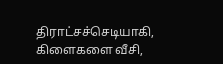திராட்சச்செடியாகி, கிளைகளை வீசி,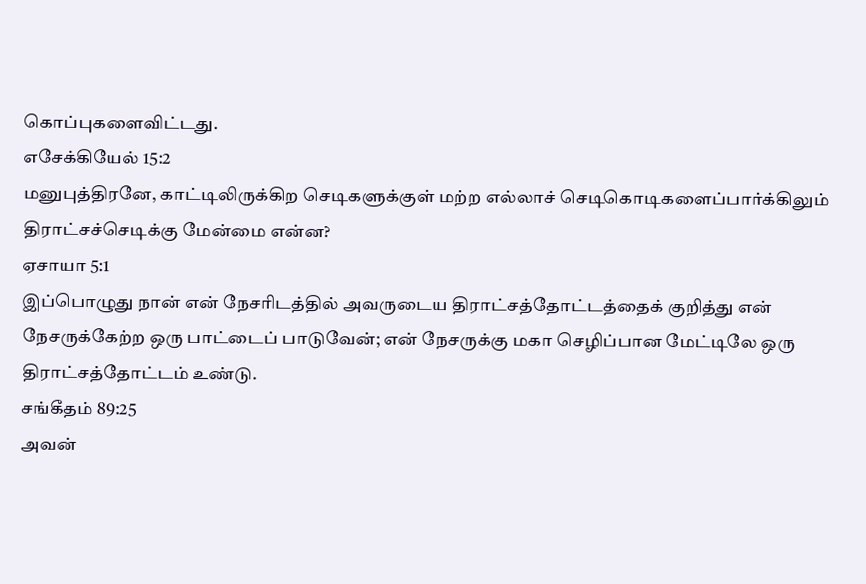கொப்புகளைவிட்டது.
எசேக்கியேல் 15:2
மனுபுத்திரனே, காட்டிலிருக்கிற செடிகளுக்குள் மற்ற எல்லாச் செடிகொடிகளைப்பார்க்கிலும் திராட்சச்செடிக்கு மேன்மை என்ன?
ஏசாயா 5:1
இப்பொழுது நான் என் நேசரிடத்தில் அவருடைய திராட்சத்தோட்டத்தைக் குறித்து என் நேசருக்கேற்ற ஒரு பாட்டைப் பாடுவேன்; என் நேசருக்கு மகா செழிப்பான மேட்டிலே ஒரு திராட்சத்தோட்டம் உண்டு.
சங்கீதம் 89:25
அவன்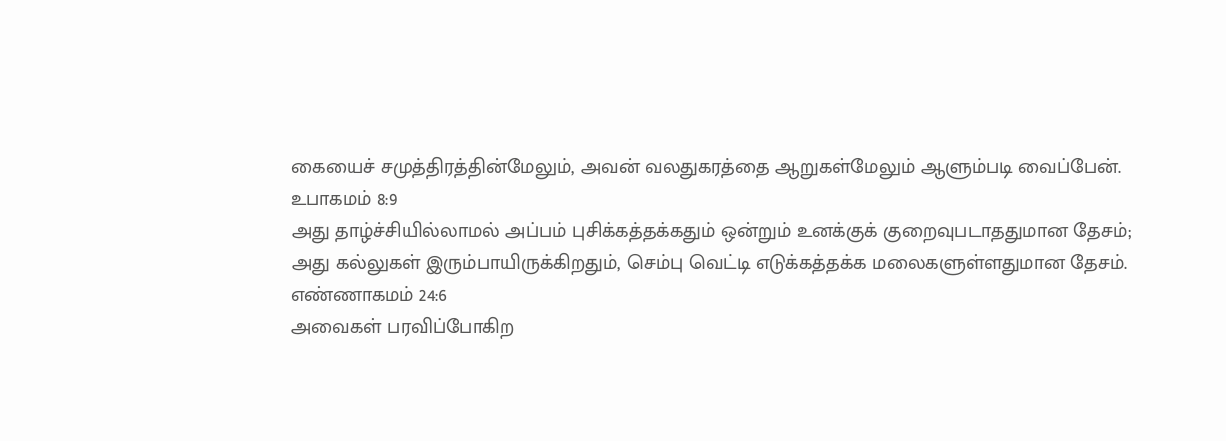கையைச் சமுத்திரத்தின்மேலும், அவன் வலதுகரத்தை ஆறுகள்மேலும் ஆளும்படி வைப்பேன்.
உபாகமம் 8:9
அது தாழ்ச்சியில்லாமல் அப்பம் புசிக்கத்தக்கதும் ஒன்றும் உனக்குக் குறைவுபடாததுமான தேசம்; அது கல்லுகள் இரும்பாயிருக்கிறதும், செம்பு வெட்டி எடுக்கத்தக்க மலைகளுள்ளதுமான தேசம்.
எண்ணாகமம் 24:6
அவைகள் பரவிப்போகிற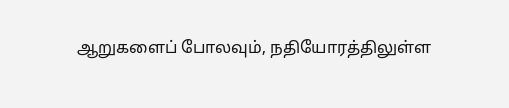ஆறுகளைப் போலவும், நதியோரத்திலுள்ள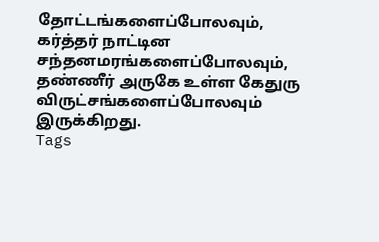தோட்டங்களைப்போலவும், கர்த்தர் நாட்டின சந்தனமரங்களைப்போலவும், தண்ணீர் அருகே உள்ள கேதுரு விருட்சங்களைப்போலவும் இருக்கிறது.
Tags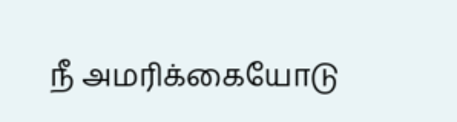நீ அமரிக்கையோடு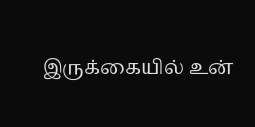இருக்கையில் உன்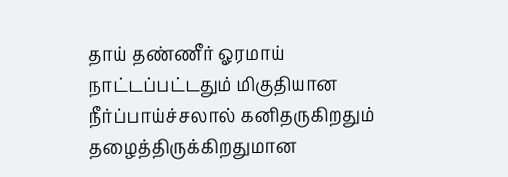தாய் தண்ணீர் ஓரமாய் நாட்டப்பட்டதும் மிகுதியான நீர்ப்பாய்ச்சலால் கனிதருகிறதும் தழைத்திருக்கிறதுமான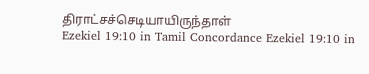திராட்சச்செடியாயிருந்தாள்
Ezekiel 19:10 in Tamil Concordance Ezekiel 19:10 in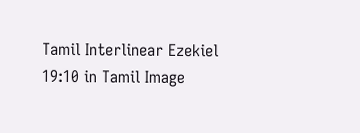Tamil Interlinear Ezekiel 19:10 in Tamil Image